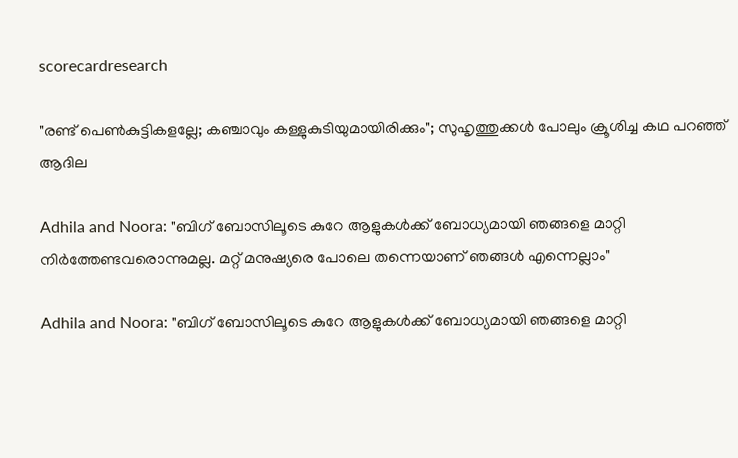scorecardresearch

"രണ്ട് പെൺകുട്ടികളല്ലേ; കഞ്ചാവും കള്ളുകുടിയുമായിരിക്കും"; സുഹൃത്തുക്കൾ പോലും ക്രൂശിച്ച കഥ പറഞ്ഞ് ആദില

Adhila and Noora: "ബിഗ് ബോസിലൂടെ കുറേ ആളുകൾക്ക് ബോധ്യമായി ഞങ്ങളെ മാറ്റി നിർത്തേണ്ടവരൊന്നുമല്ല. മറ്റ് മനുഷ്യരെ പോലെ തന്നെയാണ് ഞങ്ങൾ എന്നെല്ലാം"

Adhila and Noora: "ബിഗ് ബോസിലൂടെ കുറേ ആളുകൾക്ക് ബോധ്യമായി ഞങ്ങളെ മാറ്റി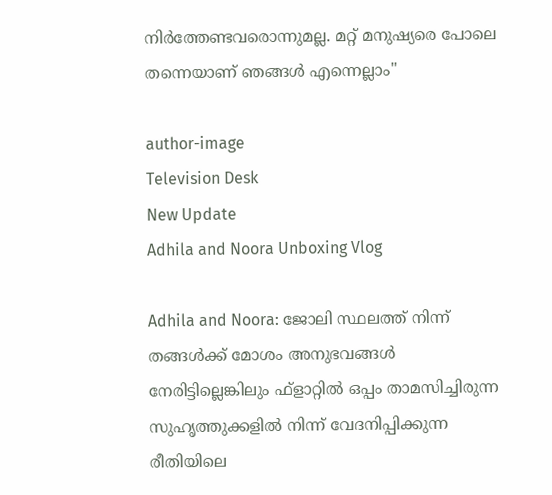നിർത്തേണ്ടവരൊന്നുമല്ല. മറ്റ് മനുഷ്യരെ പോലെ തന്നെയാണ് ഞങ്ങൾ എന്നെല്ലാം"

author-image
Television Desk
New Update
Adhila and Noora Unboxing Vlog

Adhila and Noora: ജോലി സ്ഥലത്ത് നിന്ന് തങ്ങൾക്ക് മോശം അനുഭവങ്ങൾ നേരിട്ടില്ലെങ്കിലും ഫ്ളാറ്റിൽ ഒപ്പം താമസിച്ചിരുന്ന സുഹൃത്തുക്കളിൽ നിന്ന് വേദനിപ്പിക്കുന്ന രീതിയിലെ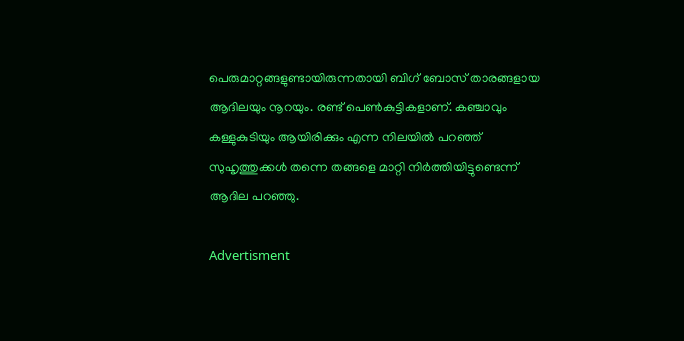പെരുമാറ്റങ്ങളുണ്ടായിരുന്നതായി ബിഗ് ബോസ് താരങ്ങളായ ആദിലയും നൂറയും. രണ്ട് പെൺകുട്ടികളാണ്. കഞ്ചാവും കള്ളുകുടിയും ആയിരിക്കും എന്ന നിലയിൽ പറഞ്ഞ് സുഹൃത്തുക്കൾ തന്നെ തങ്ങളെ മാറ്റി നിർത്തിയിട്ടുണ്ടെന്ന് ആദില പറഞ്ഞു.

Advertisment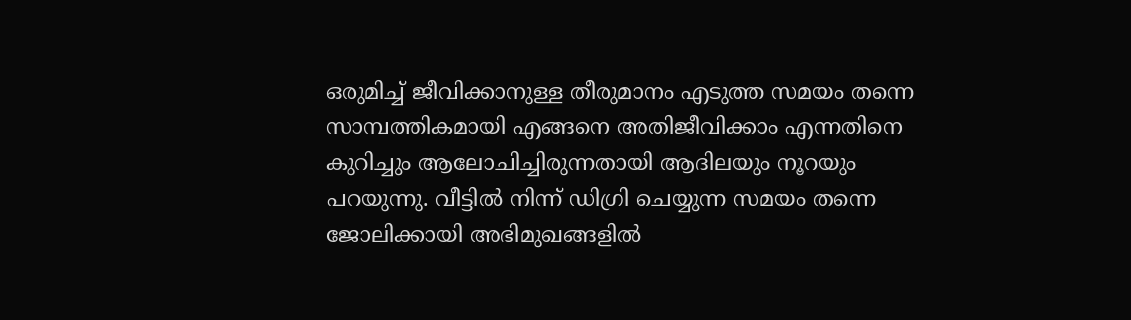ഒരുമിച്ച് ജീവിക്കാനുള്ള തീരുമാനം എടുത്ത സമയം തന്നെ സാമ്പത്തികമായി എങ്ങനെ അതിജീവിക്കാം എന്നതിനെ കുറിച്ചും ആലോചിച്ചിരുന്നതായി ആദിലയും നൂറയും പറയുന്നു. വീട്ടിൽ നിന്ന് ഡിഗ്രി ചെയ്യുന്ന സമയം തന്നെ ജോലിക്കായി അഭിമുഖങ്ങളിൽ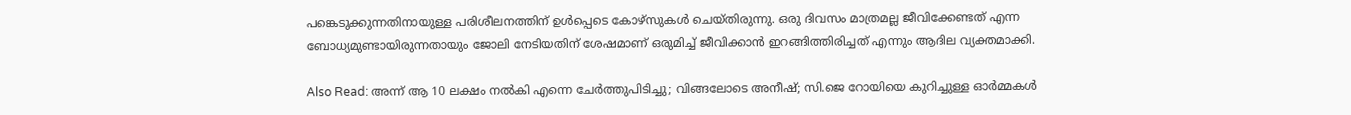പങ്കെടുക്കുന്നതിനായുള്ള പരിശീലനത്തിന് ഉൾപ്പെടെ കോഴ്സുകൾ ചെയ്തിരുന്നു. ഒരു ദിവസം മാത്രമല്ല ജീവിക്കേണ്ടത് എന്ന ബോധ്യമുണ്ടായിരുന്നതായും ജോലി നേടിയതിന് ശേഷമാണ് ഒരുമിച്ച് ജീവിക്കാൻ ഇറങ്ങിത്തിരിച്ചത് എന്നും ആദില വ്യക്തമാക്കി.

Also Read: അന്ന് ആ 10 ലക്ഷം നൽകി എന്നെ ചേർത്തുപിടിച്ചു; വിങ്ങലോടെ അനീഷ്; സി.ജെ റോയിയെ കുറിച്ചുള്ള ഓർമ്മകൾ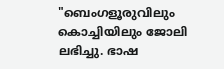"ബെംഗളൂരുവിലും കൊച്ചിയിലും ജോലി ലഭിച്ചു. ഭാഷ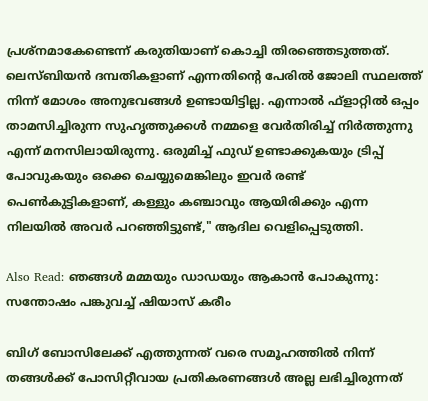പ്രശ്നമാകേണ്ടെന്ന് കരുതിയാണ് കൊച്ചി തിരഞ്ഞെടുത്തത്. ലെസ്ബിയൻ ദമ്പതികളാണ് എന്നതിന്റെ പേരിൽ ജോലി സ്ഥലത്ത് നിന്ന് മോശം അനുഭവങ്ങൾ ഉണ്ടായിട്ടില്ല. എന്നാൽ ഫ്ളാറ്റിൽ ഒപ്പം താമസിച്ചിരുന്ന സുഹൃത്തുക്കൾ നമ്മളെ വേർതിരിച്ച് നിർത്തുന്നു എന്ന് മനസിലായിരുന്നു. ഒരുമിച്ച് ഫുഡ് ഉണ്ടാക്കുകയും ട്രിപ്പ് പോവുകയും ഒക്കെ ചെയ്യുമെങ്കിലും ഇവർ രണ്ട് പെൺകുട്ടികളാണ്, കള്ളും കഞ്ചാവും ആയിരിക്കും എന്ന നിലയിൽ അവർ പറഞ്ഞിട്ടുണ്ട്," ആദില വെളിപ്പെടുത്തി.

Also Read: ഞങ്ങള്‍ മമ്മയും ഡാഡയും ആകാൻ പോകുന്നു: സന്തോഷം പങ്കുവച്ച് ഷിയാസ് കരീം

ബിഗ് ബോസിലേക്ക് എത്തുന്നത് വരെ സമൂഹത്തിൽ നിന്ന് തങ്ങൾക്ക് പോസിറ്റീവായ പ്രതികരണങ്ങൾ അല്ല ലഭിച്ചിരുന്നത്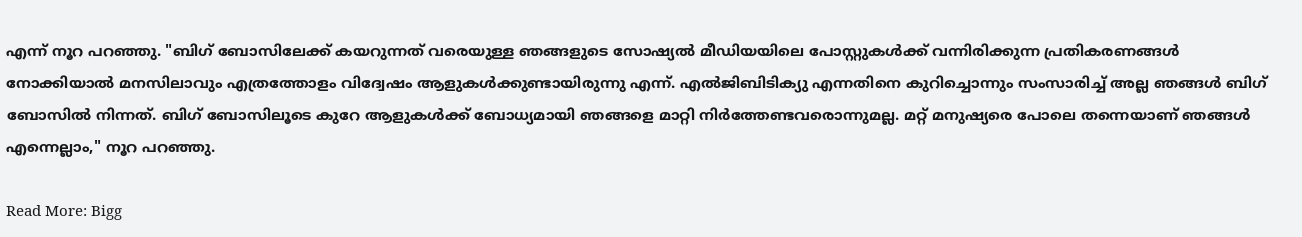എന്ന് നൂറ പറഞ്ഞു. "ബിഗ് ബോസിലേക്ക് കയറുന്നത് വരെയുള്ള ഞങ്ങളുടെ സോഷ്യൽ മീഡിയയിലെ പോസ്റ്റുകൾക്ക് വന്നിരിക്കുന്ന പ്രതികരണങ്ങൾ നോക്കിയാൽ മനസിലാവും എത്രത്തോളം വിദ്വേഷം ആളുകൾക്കുണ്ടായിരുന്നു എന്ന്. എൽജിബിടിക്യു എന്നതിനെ കുറിച്ചൊന്നും സംസാരിച്ച് അല്ല ഞങ്ങൾ ബിഗ് ബോസിൽ നിന്നത്. ബിഗ് ബോസിലൂടെ കുറേ ആളുകൾക്ക് ബോധ്യമായി ഞങ്ങളെ മാറ്റി നിർത്തേണ്ടവരൊന്നുമല്ല. മറ്റ് മനുഷ്യരെ പോലെ തന്നെയാണ് ഞങ്ങൾ എന്നെല്ലാം," നൂറ പറഞ്ഞു.

Read More: Bigg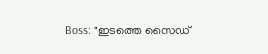Boss: "ഇടത്തെ സൈഡ്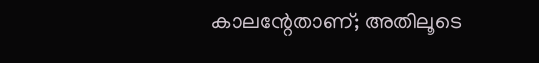കാലന്റേതാണ്; അതിലൂടെ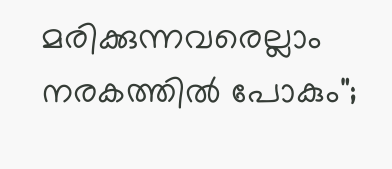മരിക്കുന്നവരെല്ലാം നരകത്തിൽ പോകും";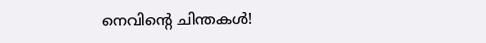നെവിന്റെ ചിന്തകൾ!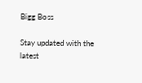Bigg Boss

Stay updated with the latest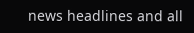news headlines and all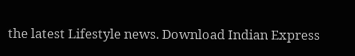the latest Lifestyle news. Download Indian Express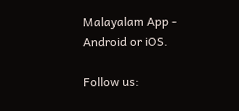Malayalam App - Android or iOS.

Follow us: